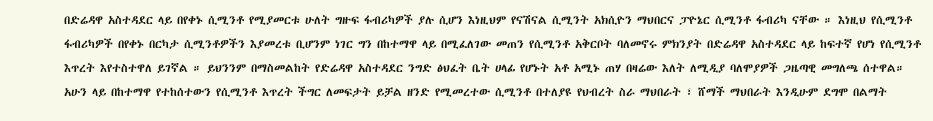በድሬዳዋ አስተዳደር ላይ በየቀኑ ሲሚንቶ የሚያመርቱ ሁለት ግዙፍ ፋብሪካዎች ያሉ ሲሆን እነዚህም የናሽናል ሲሚንት አክሲዮን ማህበርና ፓዮኔር ሲሚንቶ ፋብሪካ ናቸው ። እነዚህ የሲሚንቶ ፋብሪካዎች በየቀኑ በርካታ ሲሚንቶዎችን እያመረቱ ቢሆንም ነገር ግን በከተማዋ ላይ በሚፈለገው መጠን የሲሚንቶ አቅርቦት ባለመኖሩ ምክንያት በድሬዳዋ አስተዳደር ላይ ከፍተኛ የሆነ የሲሚንቶ እጥረት እየተስተዋለ ይገኛል ። ይህንንም በማስመልከት የድሬዳዋ አስተዳደር ንግድ ፅህፈት ቤት ሀላፊ የሆኑት አቶ አሚኑ ጠሃ በዛሬው እለት ለሚዲያ ባለሞያዎች ጋዜጣዊ መግለጫ ሰተዋል።
አሁን ላይ በከተማዋ የተከሰተውን የሲሚንቶ እጥረት ችግር ለመፍታት ይቻል ዘንድ የሚመረተው ሲሚንቶ በተለያዩ የህብረት ስራ ማህበራት ፣ ሸማች ማህበራት እንዲሁም ደግሞ በልማት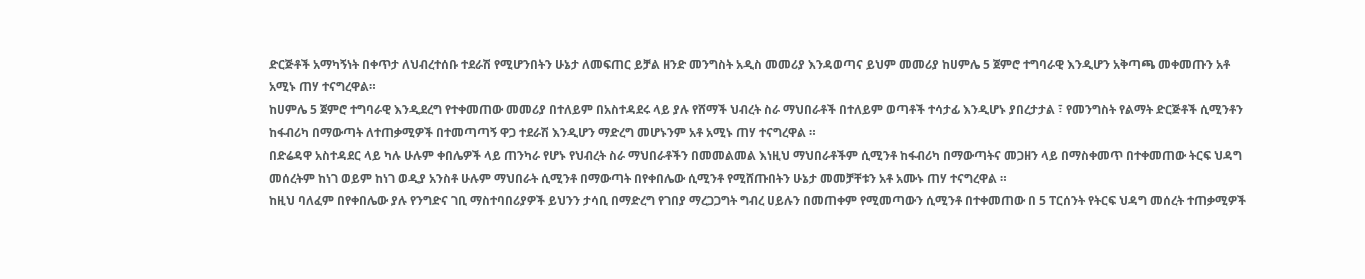ድርጅቶች አማካኝነት በቀጥታ ለህብረተሰቡ ተደራሽ የሚሆንበትን ሁኔታ ለመፍጠር ይቻል ዘንድ መንግስት አዲስ መመሪያ እንዳወጣና ይህም መመሪያ ከሀምሌ 5 ጀምሮ ተግባራዊ እንዲሆን አቅጣጫ መቀመጡን አቶ አሚኑ ጠሃ ተናግረዋል።
ከሀምሌ 5 ጀምሮ ተግባራዊ እንዲደረግ የተቀመጠው መመሪያ በተለይም በአስተዳደሩ ላይ ያሉ የሸማች ህብረት ስራ ማህበራቶች በተለይም ወጣቶች ተሳታፊ እንዲሆኑ ያበረታታል ፣ የመንግስት የልማት ድርጅቶች ሲሚንቶን ከፋብሪካ በማውጣት ለተጠቃሚዎች በተመጣጣኝ ዋጋ ተደራሽ እንዲሆን ማድረግ መሆኑንም አቶ አሚኑ ጠሃ ተናግረዋል ።
በድሬዳዋ አስተዳደር ላይ ካሉ ሁሉም ቀበሌዎች ላይ ጠንካራ የሆኑ የህብረት ስራ ማህበራቶችን በመመልመል እነዚህ ማህበራቶችም ሲሚንቶ ከፋብሪካ በማውጣትና መጋዘን ላይ በማስቀመጥ በተቀመጠው ትርፍ ህዳግ መሰረትም ከነገ ወይም ከነገ ወዲያ አንስቶ ሁሉም ማህበራት ሲሚንቶ በማውጣት በየቀበሌው ሲሚንቶ የሚሸጡበትን ሁኔታ መመቻቸቱን አቶ አሙኑ ጠሃ ተናግረዋል ።
ከዚህ ባለፈም በየቀበሌው ያሉ የንግድና ገቢ ማስተባበሪያዎች ይህንን ታሳቢ በማድረግ የገበያ ማረጋጋግት ግብረ ሀይሉን በመጠቀም የሚመጣውን ሲሚንቶ በተቀመጠው በ 5 ፐርሰንት የትርፍ ህዳግ መሰረት ተጠቃሚዎች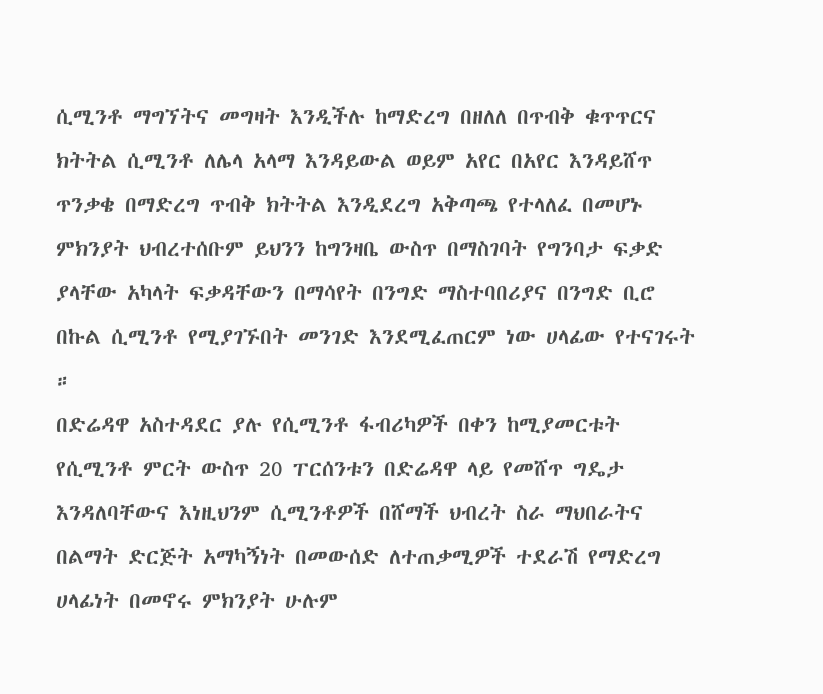ሲሚንቶ ማግኘትና መግዛት እንዲችሉ ከማድረግ በዘለለ በጥብቅ ቁጥጥርና ክትትል ሲሚንቶ ለሌላ አላማ እንዳይውል ወይም አየር በአየር እንዳይሸጥ ጥንቃቄ በማድረግ ጥብቅ ክትትል እንዲደረግ አቅጣጫ የተላለፈ በመሆኑ ምክንያት ህብረተሰቡም ይህንን ከግንዛቤ ውስጥ በማስገባት የግንባታ ፍቃድ ያላቸው አካላት ፍቃዳቸውን በማሳየት በንግድ ማስተባበሪያና በንግድ ቢሮ በኩል ሲሚንቶ የሚያገኙበት መንገድ እንደሚፈጠርም ነው ሀላፊው የተናገሩት ።
በድሬዳዋ አስተዳደር ያሉ የሲሚንቶ ፋብሪካዎች በቀን ከሚያመርቱት የሲሚንቶ ምርት ውስጥ 20 ፐርሰንቱን በድሬዳዋ ላይ የመሸጥ ግዴታ እንዳለባቸውና እነዚህንም ሲሚንቶዎች በሸማች ህብረት ስራ ማህበራትና በልማት ድርጅት አማካኝነት በመውሰድ ለተጠቃሚዎች ተደራሽ የማድረግ ሀላፊነት በመኖሩ ምክንያት ሁሉም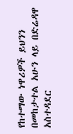የከተማው ነዋሪዎች ይህንን በመከታተል አሁን ላይ በድሬዳዋ አስተዳደር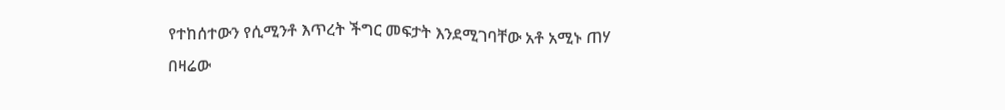የተከሰተውን የሲሚንቶ እጥረት ችግር መፍታት እንደሚገባቸው አቶ አሚኑ ጠሃ በዛሬው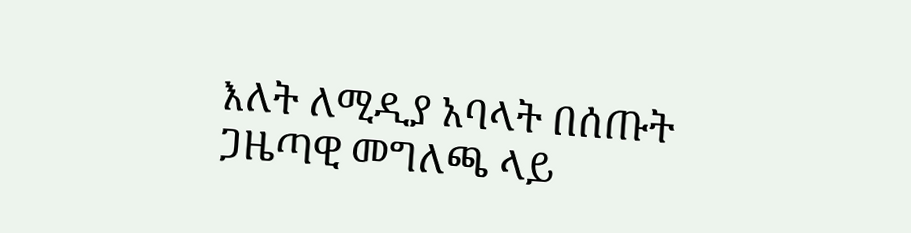እለት ለሚዲያ አባላት በሰጡት ጋዜጣዊ መግለጫ ላይ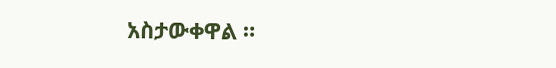አስታውቀዋል ።